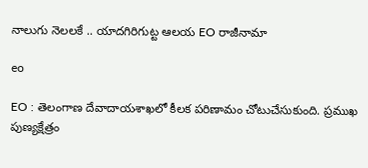నాలుగు నెలలకే .. యాదగిరిగుట్ట ఆలయ EO రాజీనామా

eo

EO : తెలంగాణ దేవాదాయశాఖలో కీలక పరిణామం చోటుచేసుకుంది. ప్రముఖ పుణ్యక్షేత్రం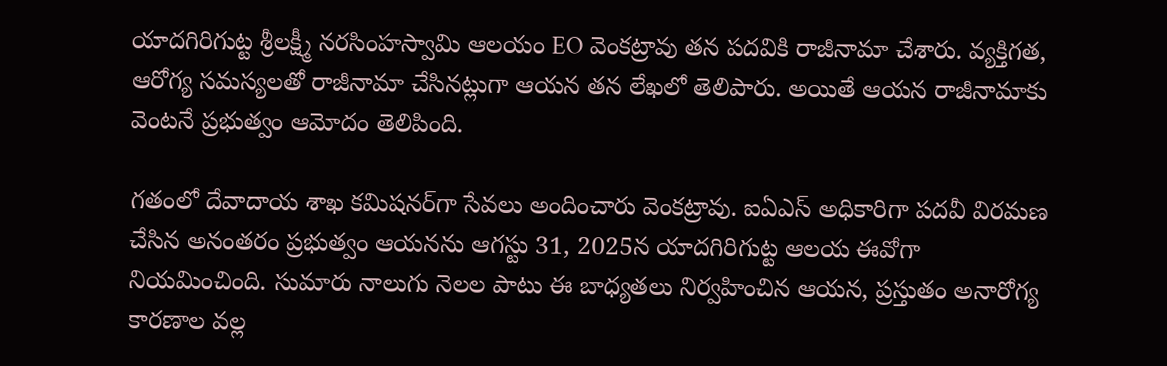యాదగిరిగుట్ట శ్రీలక్ష్మీ నరసింహస్వామి ఆలయం EO వెంకట్రావు తన పదవికి రాజీనామా చేశారు. వ్యక్తిగత, ఆరోగ్య సమస్యలతో రాజీనామా చేసినట్లుగా ఆయన తన లేఖలో తెలిపారు. అయితే ఆయన రాజీనామాకు వెంటనే ప్రభుత్వం ఆమోదం తెలిపింది.

గతంలో దేవాదాయ శాఖ కమిషనర్‌గా సేవలు అందించారు వెంకట్రావు. ఐఏఎస్ అధికారిగా పదవీ విరమణ చేసిన అనంతరం ప్రభుత్వం ఆయనను ఆగస్టు 31, 2025న యాదగిరిగుట్ట ఆలయ ఈవోగా నియమించింది. సుమారు నాలుగు నెలల పాటు ఈ బాధ్యతలు నిర్వహించిన ఆయన, ప్రస్తుతం అనారోగ్య కారణాల వల్ల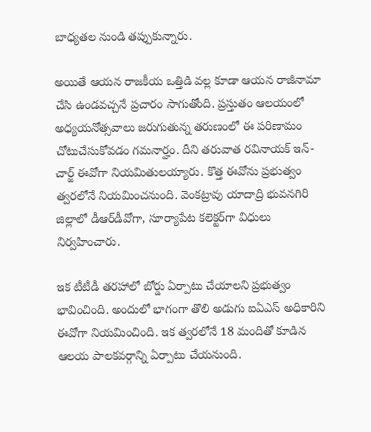బాధ్యతల నుండి తప్పుకున్నారు.

అయితే ఆయన రాజకీయ ఒత్తిడి వల్ల కూడా ఆయన రాజీనామా చేసి ఉండవచ్చనే ప్రచారం సాగుతోంది. ప్రస్తుతం ఆలయంలో అధ్యయనోత్సవాలు జరుగుతున్న తరుణంలో ఈ పరిణామం చోటుచేసుకోవడం గమనార్హం. దీని తరువాత రవినాయక్ ఇన్-చార్జ్ ఈవోగా నియమితులయ్యారు. కొత్త ఈవోను ప్రభుత్వం త్వరలోనే నియమించనుంది. వెంకట్రావు యాదాద్రి భువనగిరి జిల్లాలో డీఆర్‌డీవోగా, సూర్యాపేట కలెక్టర్‌గా విధులు నిర్వహించారు.

ఇక టీటీడీ తరహాలో బోర్డు ఏర్పాటు చేయాలని ప్రభుత్వం భావించింది. అందులో భాగంగా తొలి అడుగు ఐఏఎస్‌ అధికారిని ఈవోగా నియమించింది. ఇక త్వరలోనే 18 మందితో కూడిన ఆలయ పాలకవర్గాన్ని ఏర్పాటు చేయనుంది.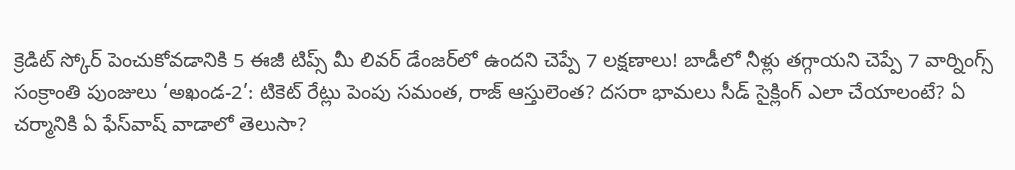క్రెడిట్ స్కోర్ పెంచుకోవడానికి 5 ఈజీ టిప్స్ మీ లివర్ డేంజర్‌లో ఉందని చెప్పే 7 లక్షణాలు! బాడీలో నీళ్లు తగ్గాయని చెప్పే 7 వార్నింగ్స్ సంక్రాంతి పుంజులు ‘అఖండ-2’: టికెట్ రేట్లు పెంపు సమంత, రాజ్‌ ఆస్తులెంత? దసరా భామలు సీడ్ సైక్లింగ్‌ ఎలా చేయాలంటే? ఏ చర్మానికి ఏ ఫేస్‌వాష్ వాడాలో తెలుసా?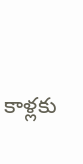కాళ్లకు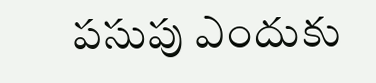పసుపు ఎందుకు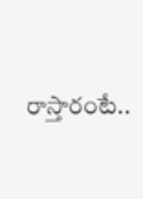రాస్తారంటే..